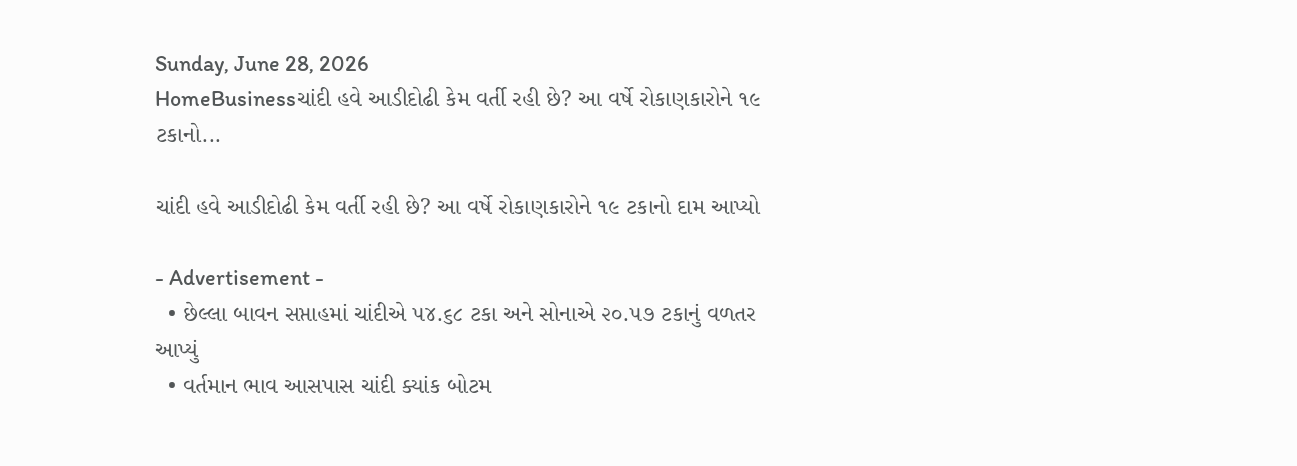Sunday, June 28, 2026
HomeBusinessચાંદી હવે આડીદોઢી કેમ વર્તી રહી છે? આ વર્ષે રોકાણકારોને ૧૯ ટકાનો...

ચાંદી હવે આડીદોઢી કેમ વર્તી રહી છે? આ વર્ષે રોકાણકારોને ૧૯ ટકાનો દામ આપ્યો

- Advertisement -
  • છેલ્લા બાવન સપ્તાહમાં ચાંદીએ ૫૪.૬૮ ટકા અને સોનાએ ૨૦.૫૭ ટકાનું વળતર આપ્યું
  • વર્તમાન ભાવ આસપાસ ચાંદી ક્યાંક બોટમ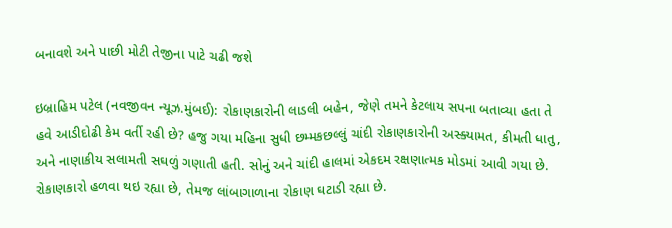બનાવશે અને પાછી મોટી તેજીના પાટે ચઢી જશે

ઇબ્રાહિમ પટેલ (નવજીવન ન્યૂઝ.મુંબઈ): રોકાણકારોની લાડલી બહેન, જેણે તમને કેટલાય સપના બતાવ્યા હતા તે હવે આડીદોઢી કેમ વર્તી રહી છે? હજુ ગયા મહિના સુધી છમ્મકછલ્લું ચાંદી રોકાણકારોની અસ્ક્યામત, કીમતી ધાતુ, અને નાણાકીય સલામતી સઘળું ગણાતી હતી. સોનું અને ચાંદી હાલમાં એકદમ રક્ષણાત્મક મોડમાં આવી ગયા છે. રોકાણકારો હળવા થઇ રહ્યા છે, તેમજ લાંબાગાળાના રોકાણ ઘટાડી રહ્યા છે.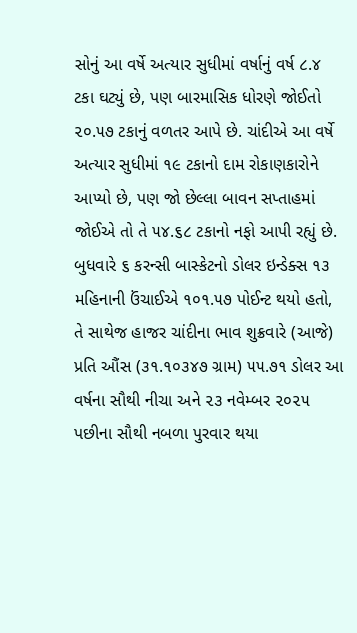સોનું આ વર્ષે અત્યાર સુધીમાં વર્ષાનું વર્ષ ૮.૪ ટકા ઘટ્યું છે, પણ બારમાસિક ધોરણે જોઈતો ૨૦.૫૭ ટકાનું વળતર આપે છે. ચાંદીએ આ વર્ષે અત્યાર સુધીમાં ૧૯ ટકાનો દામ રોકાણકારોને આપ્યો છે, પણ જો છેલ્લા બાવન સપ્તાહમાં જોઈએ તો તે ૫૪.૬૮ ટકાનો નફો આપી રહ્યું છે. બુધવારે ૬ કરન્સી બાસ્કેટનો ડોલર ઇન્ડેક્સ ૧૩ મહિનાની ઉંચાઈએ ૧૦૧.૫૭ પોઈન્ટ થયો હતો, તે સાથેજ હાજર ચાંદીના ભાવ શુક્રવારે (આજે) પ્રતિ ઔંસ (૩૧.૧૦૩૪૭ ગ્રામ) ૫૫.૭૧ ડોલર આ વર્ષના સૌથી નીચા અને ૨૩ નવેમ્બર ૨૦૨૫ પછીના સૌથી નબળા પુરવાર થયા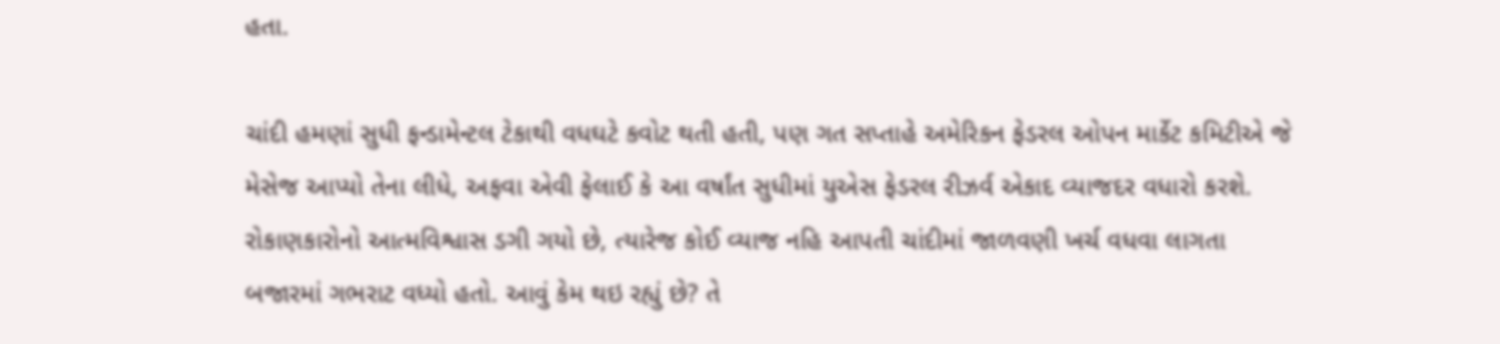હતા.

ચાંદી હમણાં સુધી ફન્ડામેન્ટલ ટેકાથી વધઘટે કવોટ થતી હતી, પણ ગત સપ્તાહે અમેરિકન ફેડરલ ઓપન માર્કેટ કમિટીએ જે મેસેજ આપ્યો તેના લીધે, અફવા એવી ફેલાઈ કે આ વર્ષાંત સુધીમાં યુએસ ફેડરલ રીઝર્વ એકાદ વ્યાજદર વધારો કરશે. રોકાણકારોનો આત્મવિશ્વાસ ડગી ગયો છે, ત્યારેજ કોઈ વ્યાજ નહિ આપતી ચાંદીમાં જાળવણી ખર્ચ વધવા લાગતા બજારમાં ગભરાટ વધ્યો હતો. આવું કેમ થઇ રહ્યું છે? તે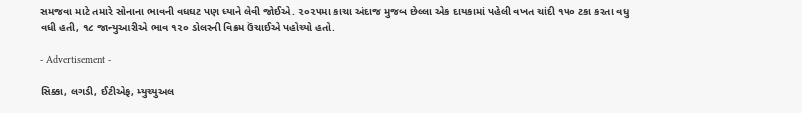સમજવા માટે તમારે સોનાના ભાવની વધઘટ પણ ધ્યાને લેવી જોઈએ. ૨૦૨૫મા કાચા અંદાજ મુજબ છેલ્લા એક દાયકામાં પહેલી વખત ચાંદી ૧૫૦ ટકા કરતા વધુ વધી હતી, ૧૮ જાન્યુઆરીએ ભાવ ૧૨૦ ડોલરની વિક્રમ ઉંચાઈએ પહોચ્યો હતો.

- Advertisement -

સિક્કા, લગડી, ઈટીએફ, મ્યુચ્યુઅલ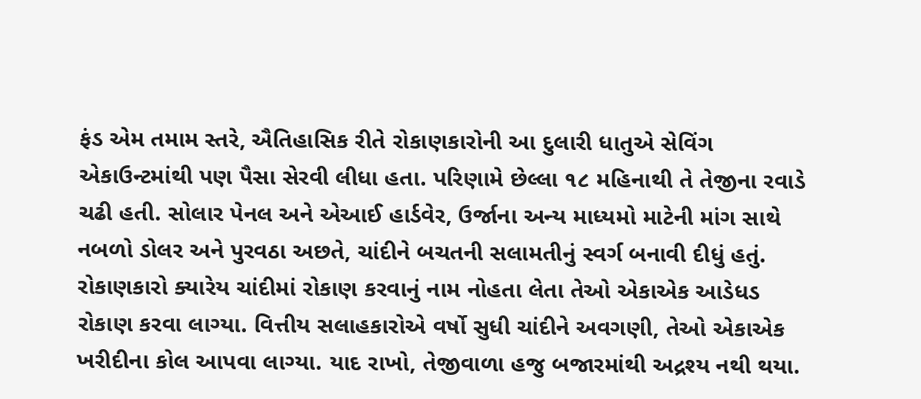ફંડ એમ તમામ સ્તરે, ઐતિહાસિક રીતે રોકાણકારોની આ દુલારી ધાતુએ સેવિંગ એકાઉન્ટમાંથી પણ પૈસા સેરવી લીધા હતા. પરિણામે છેલ્લા ૧૮ મહિનાથી તે તેજીના રવાડે ચઢી હતી. સોલાર પેનલ અને એઆઈ હાર્ડવેર, ઉર્જાના અન્ય માધ્યમો માટેની માંગ સાથે નબળો ડોલર અને પુરવઠા અછતે, ચાંદીને બચતની સલામતીનું સ્વર્ગ બનાવી દીધું હતું. રોકાણકારો ક્યારેય ચાંદીમાં રોકાણ કરવાનું નામ નોહતા લેતા તેઓ એકાએક આડેધડ રોકાણ કરવા લાગ્યા. વિત્તીય સલાહકારોએ વર્ષો સુધી ચાંદીને અવગણી, તેઓ એકાએક ખરીદીના કોલ આપવા લાગ્યા. યાદ રાખો, તેજીવાળા હજુ બજારમાંથી અદ્રશ્ય નથી થયા.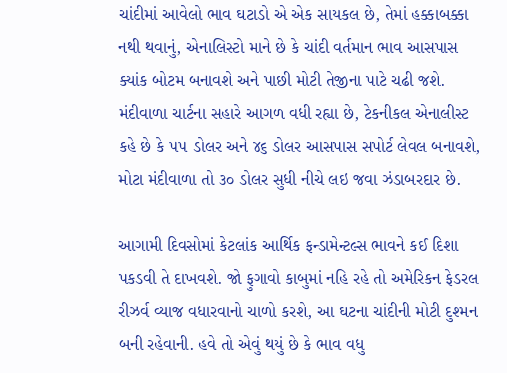ચાંદીમાં આવેલો ભાવ ઘટાડો એ એક સાયકલ છે, તેમાં હક્કાબક્કા નથી થવાનું, એનાલિસ્ટો માને છે કે ચાંદી વર્તમાન ભાવ આસપાસ ક્યાંક બોટમ બનાવશે અને પાછી મોટી તેજીના પાટે ચઢી જશે. મંદીવાળા ચાર્ટના સહારે આગળ વધી રહ્યા છે, ટેકનીકલ એનાલીસ્ટ કહે છે કે ૫૫ ડોલર અને ૪૬ ડોલર આસપાસ સપોર્ટ લેવલ બનાવશે, મોટા મંદીવાળા તો ૩૦ ડોલર સુધી નીચે લઇ જવા ઝંડાબરદાર છે.

આગામી દિવસોમાં કેટલાંક આર્થિક ફન્ડામેન્ટલ્સ ભાવને કઈ દિશા પકડવી તે દાખવશે. જો ફુગાવો કાબુમાં નહિ રહે તો અમેરિકન ફેડરલ રીઝર્વ વ્યાજ વધારવાનો ચાળો કરશે, આ ઘટના ચાંદીની મોટી દુશ્મન બની રહેવાની. હવે તો એવું થયું છે કે ભાવ વધુ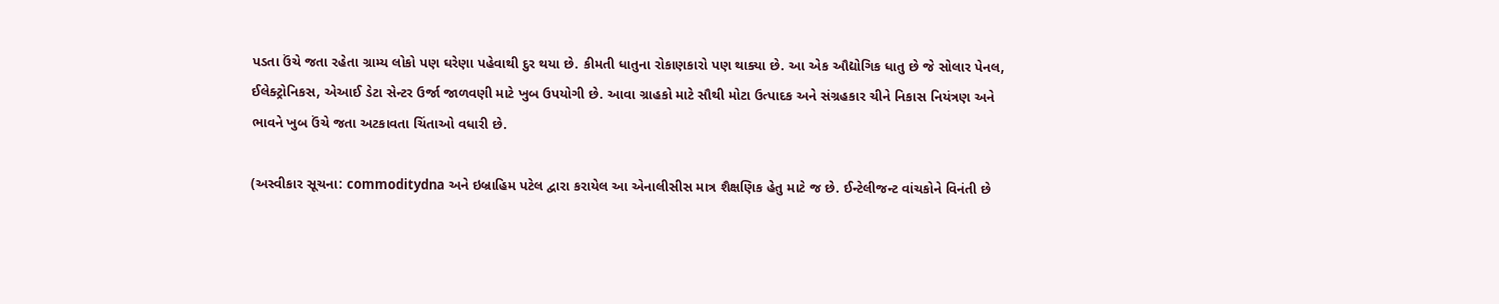પડતા ઉંચે જતા રહેતા ગ્રામ્ય લોકો પણ ઘરેણા પહેવાથી દુર થયા છે. કીમતી ધાતુના રોકાણકારો પણ થાક્યા છે. આ એક ઔદ્યોગિક ધાતુ છે જે સોલાર પેનલ, ઈલેક્ટ્રોનિકસ, એઆઈ ડેટા સેન્ટર ઉર્જા જાળવણી માટે ખુબ ઉપયોગી છે. આવા ગ્રાહકો માટે સૌથી મોટા ઉત્પાદક અને સંગ્રહકાર ચીને નિકાસ નિયંત્રણ અને ભાવને ખુબ ઉંચે જતા અટકાવતા ચિંતાઓ વધારી છે.

(અસ્વીકાર સૂચના: commoditydna અને ઇબ્રાહિમ પટેલ દ્વારા કરાયેલ આ એનાલીસીસ માત્ર શૈક્ષણિક હેતુ માટે જ છે. ઈન્ટેલીજન્ટ વાંચકોને વિનંતી છે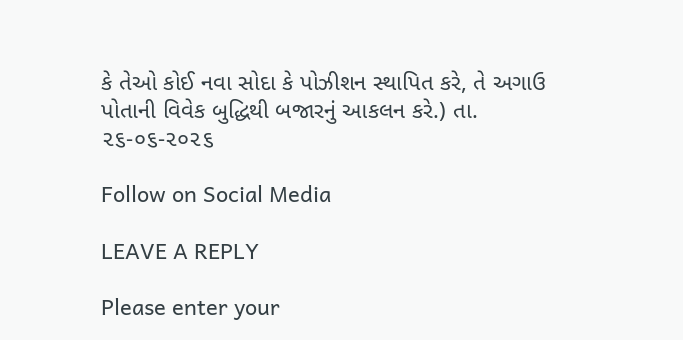કે તેઓ કોઈ નવા સોદા કે પોઝીશન સ્થાપિત કરે, તે અગાઉ પોતાની વિવેક બુદ્ધિથી બજારનું આકલન કરે.) તા. ૨૬-૦૬-૨૦૨૬

Follow on Social Media

LEAVE A REPLY

Please enter your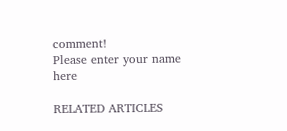comment!
Please enter your name here

RELATED ARTICLES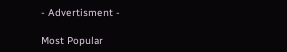- Advertisment -

Most Popular